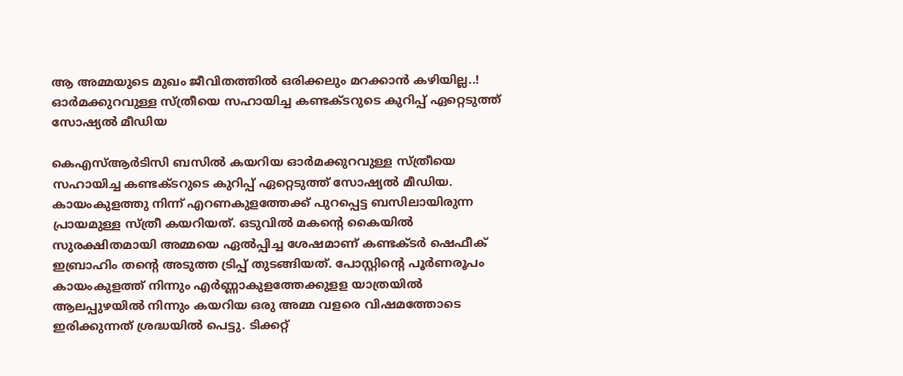ആ അമ്മയുടെ മുഖം ജീവിതത്തില്‍ ഒരിക്കലും മറക്കാന്‍ കഴിയില്ല..! ഓർമക്കുറവുള്ള സ്ത്രീയെ സഹായിച്ച കണ്ടക്ടറുടെ കുറിപ്പ് ഏറ്റെടുത്ത് സോഷ്യൽ മീഡിയ

കെഎസ്ആർടിസി ബസിൽ കയറിയ ഓർമക്കുറവുള്ള സ്ത്രീയെ സഹായിച്ച കണ്ടക്ടറുടെ കുറിപ്പ് ഏറ്റെടുത്ത് സോഷ്യൽ മീഡിയ. കാ‍യംകുളത്തു നിന്ന് എറണകുളത്തേക്ക് പുറപ്പെട്ട ബസിലായിരുന്ന പ്രായമുള്ള സ്ത്രീ കയറിയത്. ഒടുവിൽ മകന്‍റെ കൈയിൽ സുരക്ഷിതമായി അമ്മയെ ഏൽപ്പിച്ച ശേഷമാണ് കണ്ടക്ടർ ഷെഫീക് ഇബ്രാഹിം തന്‍റെ അടുത്ത ട്രിപ്പ് തുടങ്ങിയത്. പോസ്റ്റിന്‍റെ പൂർണരൂപം കായംകുളത്ത് നിന്നും എര്‍ണ്ണാകുളത്തേക്കുളള യാത്രയില്‍ ആലപ്പുഴയില്‍ നിന്നും കയറിയ ഒരു അമ്മ വളരെ വിഷമത്തോടെ ഇരിക്കുന്നത് ശ്രദ്ധയില്‍ പെട്ടു. ടിക്കറ്റ്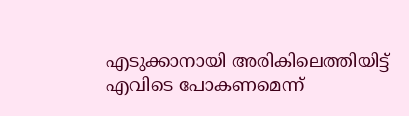എടുക്കാനായി അരികിലെത്തിയിട്ട് എവിടെ പോകണമെന്ന്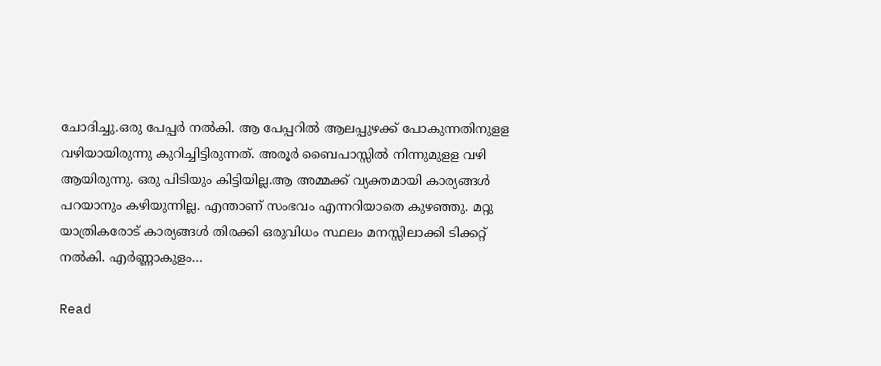ചോദിച്ചു.ഒരു പേപ്പര്‍ നല്‍കി. ആ പേപ്പറില്‍ ആലപ്പുഴക്ക് പോകുന്നതിനുളള വഴിയായിരുന്നു കുറിച്ചിട്ടിരുന്നത്. അരൂര്‍ ബൈപാസ്സില്‍ നിന്നുമുളള വഴി ആയിരുന്നു. ഒരു പിടിയും കിട്ടിയില്ല.ആ അമ്മക്ക് വ്യക്തമായി കാര്യങ്ങള്‍ പറയാനും കഴിയുന്നില്ല. എന്താണ് സംഭവം എന്നറിയാതെ കുഴഞ്ഞു. മറ്റു യാത്രികരോട് കാര്യങ്ങള്‍ തിരക്കി ഒരുവിധം സ്ഥലം മനസ്സിലാക്കി ടിക്കറ്റ് നല്‍കി. എര്‍ണ്ണാകുളം…

Read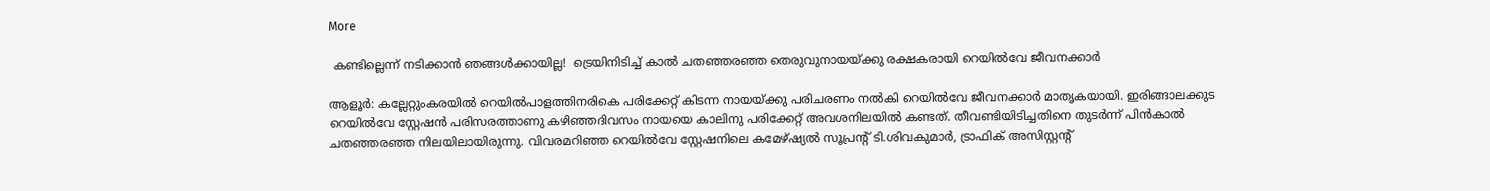More

 കണ്ടില്ലെന്ന് നടിക്കാൻ ഞങ്ങൾക്കായില്ല!  ട്രെയിനിടിച്ച് കാൽ ചതഞ്ഞരഞ്ഞ തെരുവുനായയ്ക്കു രക്ഷകരായി റെയിൽവേ ജീവനക്കാർ

ആളൂർ: കല്ലേറ്റുംകരയിൽ റെയിൽപാളത്തിനരികെ പരിക്കേറ്റ് കിടന്ന നായയ്ക്കു പരിചരണം നൽകി റെയിൽവേ ജീവനക്കാർ മാതൃകയായി. ഇരിങ്ങാലക്കുട റെയിൽവേ സ്റ്റേഷൻ പരിസരത്താണു കഴിഞ്ഞദിവസം നായയെ കാലിനു പരിക്കേറ്റ് അവശനിലയിൽ കണ്ടത്. തീവണ്ടിയിടിച്ചതിനെ തുടർന്ന് പിൻകാൽ ചതഞ്ഞരഞ്ഞ നിലയിലായിരുന്നു. വിവരമറിഞ്ഞ റെയിൽവേ സ്റ്റേഷനിലെ കമേഴ്ഷ്യൽ സൂപ്രന്‍റ് ടി.ശിവകുമാർ, ട്രാഫിക് അസിസ്റ്റന്‍റ്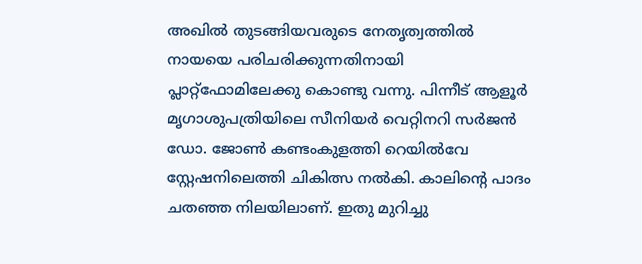അഖിൽ തുടങ്ങിയവരുടെ നേതൃത്വത്തിൽ നായയെ പരിചരിക്കുന്നതിനായി പ്ലാറ്റ്ഫോമിലേക്കു കൊണ്ടു വന്നു. പിന്നീട് ആളൂർ മൃഗാശുപത്രിയിലെ സീനിയർ വെറ്റിനറി സർജൻ ഡോ. ജോണ്‍ കണ്ടംകുളത്തി റെയിൽവേ സ്റ്റേഷനിലെത്തി ചികിത്സ നൽകി. കാലിന്‍റെ പാദം ചതഞ്ഞ നിലയിലാണ്. ഇതു മുറിച്ചു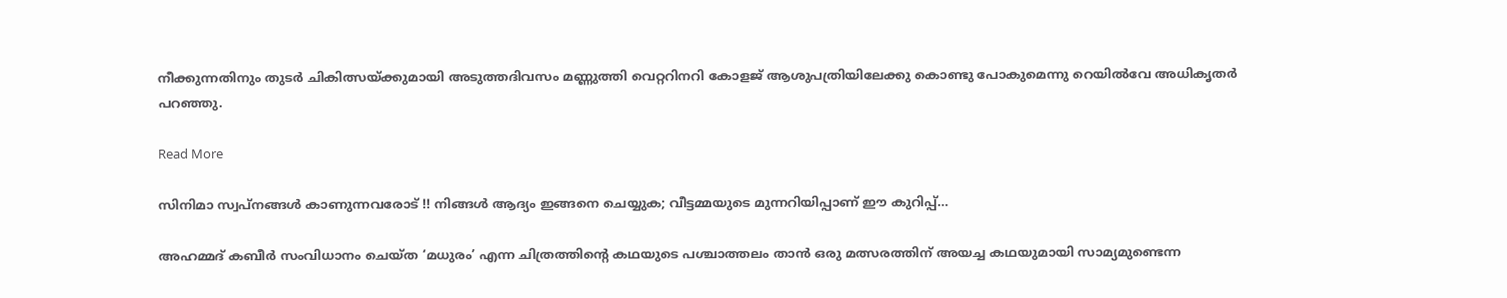നീക്കുന്നതിനും തുടർ ചികിത്സയ്ക്കുമായി അടുത്തദിവസം മണ്ണുത്തി വെറ്ററിനറി കോളജ് ആശുപത്രിയിലേക്കു കൊണ്ടു പോകുമെന്നു റെയിൽവേ അധികൃതർ പറഞ്ഞു.

Read More

സിനിമാ സ്വപ്നങ്ങൾ കാണുന്നവരോട് !! നിങ്ങൾ ആദ്യം ഇങ്ങനെ ചെയ്യുക; വീട്ടമ്മയുടെ മുന്നറിയിപ്പാണ് ഈ കുറിപ്പ്…

അഹമ്മദ് കബീര്‍ സംവിധാനം ചെയ്ത ‘മധുരം’ എന്ന ചിത്രത്തിന്‍റെ കഥയുടെ പശ്ചാത്തലം താൻ ഒരു മത്സരത്തിന് അയച്ച കഥയുമായി സാമ്യമുണ്ടെന്ന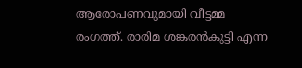ആരോപണവുമായി വീട്ടമ്മ രംഗത്ത്. രാരിമ ശങ്കരൻകുട്ടി എന്ന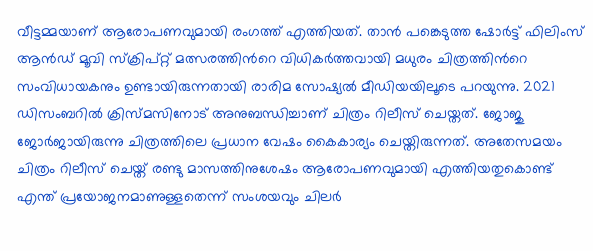വീട്ടമ്മയാണ് ആരോപണവുമായി രംഗത്ത് എത്തിയത്. താൻ പങ്കെടുത്ത ഷോർട്ട് ഫിലിംസ് ആൻഡ് മൂവി സ്ക്രിപ്റ്റ് മത്സരത്തിന്‍റെ വിധികർത്തവായി മധുരം ചിത്രത്തിന്‍റെ സംവിധായകനും ഉണ്ടായിരുന്നതായി രാരിമ സോഷ്യൽ മീഡിയയിലൂടെ പറയുന്നു. 2021 ഡിസംബറിൽ ക്രിസ്മസിനോട് അനുബന്ധിച്ചാണ് ചിത്രം റിലീസ് ചെയ്തത്. ജോജു ജോർജായിരുന്നു ചിത്രത്തിലെ പ്രധാന വേഷം കൈകാര്യം ചെയ്തിരുന്നത്. അതേസമയം ചിത്രം റിലീസ് ചെയ്ത് രണ്ടു മാസത്തിനുശേഷം ആരോപണവുമായി എത്തിയതുകൊണ്ട് എന്ത് പ്രയോജനമാണുള്ളതെന്ന് സംശയവും ചിലർ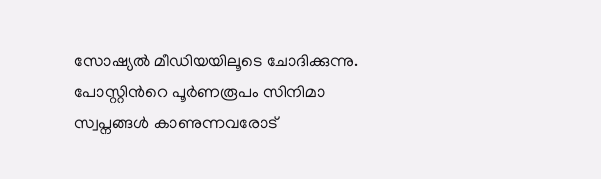സോഷ്യൽ മീഡിയയിലൂടെ ചോദിക്കുന്നു. പോസ്റ്റിന്‍റെ പൂർണരൂപം സിനിമാ സ്വപ്നങ്ങൾ കാണുന്നവരോട്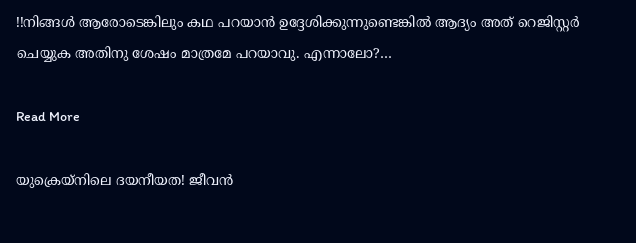!!നിങ്ങൾ ആരോടെങ്കിലും കഥ പറയാൻ ഉദ്ദേശിക്കുന്നുണ്ടെങ്കിൽ ആദ്യം അത് റെജിസ്റ്റർ ചെയ്യുക അതിനു ശേഷം മാത്രമേ പറയാവു. എന്നാലോ?…

Read More

യുക്രെയ്നിലെ ദയനീയത! ജീവന്‍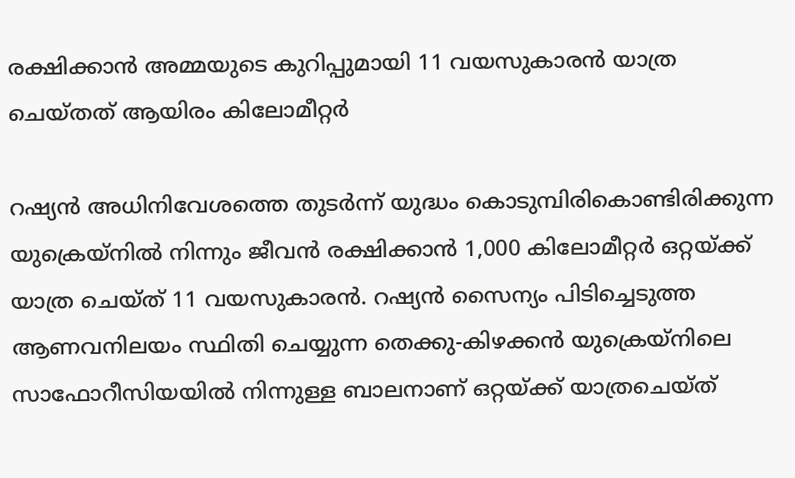രക്ഷിക്കാന്‍ അമ്മയുടെ കുറിപ്പുമായി 11 വയസുകാരൻ യാത്ര ചെയ്തത് ആയിരം കിലോമീറ്റർ

റഷ്യന്‍ അധിനിവേശത്തെ തുടര്‍ന്ന് യുദ്ധം കൊടുമ്പിരികൊണ്ടിരിക്കുന്ന യുക്രെയ്‌നില്‍ നിന്നും ജീവന്‍ രക്ഷിക്കാന്‍ 1,000 കിലോമീറ്റര്‍ ഒറ്റയ്ക്ക് യാത്ര ചെയ്ത് 11 വയസുകാരന്‍. റഷ്യൻ സൈന്യം പിടിച്ചെടുത്ത ആണവനിലയം സ്ഥിതി ചെയ്യുന്ന തെക്കു-കിഴക്കൻ യുക്രെയ്നിലെ സാഫോറീസിയയിൽ നിന്നുള്ള ബാലനാണ് ഒറ്റയ്ക്ക് യാത്രചെയ്ത്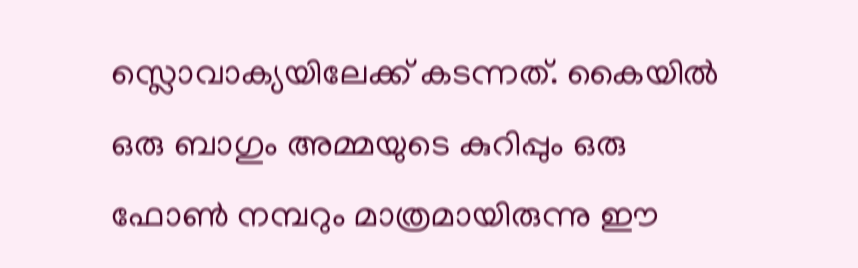സ്ലൊവാക്യയിലേക്ക് കടന്നത്. കൈയിൽ ഒരു ബാഗും അമ്മയുടെ കുറിപ്പും ഒരു ഫോൺ നമ്പറും മാത്രമായിരുന്നു ഈ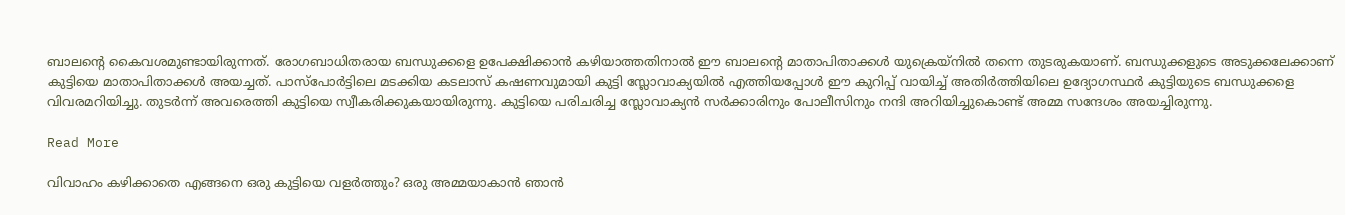ബാലന്‍റെ കൈവശമുണ്ടായിരുന്നത്. രോഗബാധിതരായ ബന്ധുക്കളെ ഉപേക്ഷിക്കാൻ കഴിയാത്തതിനാൽ ഈ ബാലന്‍റെ മാതാപിതാക്കൾ യുക്രെയ്നിൽ തന്നെ തുടരുകയാണ്. ബന്ധുക്കളുടെ അടുക്കലേക്കാണ് കുട്ടിയെ മാതാപിതാക്കൾ അയച്ചത്. പാസ്‌പോർട്ടിലെ മടക്കിയ കടലാസ് കഷണവുമായി കുട്ടി സ്ലോവാക്യയിൽ എത്തിയപ്പോൾ ഈ കുറിപ്പ് വായിച്ച് അതിർത്തിയിലെ ഉദ്യോഗസ്ഥർ കുട്ടിയുടെ ബന്ധുക്കളെ വിവരമറിയിച്ചു. തുടർന്ന് അവരെത്തി കുട്ടിയെ സ്വീകരിക്കുകയായിരുന്നു. കുട്ടിയെ പരിചരിച്ച സ്ലോവാക്യൻ സർക്കാരിനും പോലീസിനും നന്ദി അറിയിച്ചുകൊണ്ട് അമ്മ സന്ദേശം അയച്ചിരുന്നു.

Read More

വിവാഹം കഴിക്കാതെ എങ്ങനെ ഒരു കുട്ടിയെ വളര്‍ത്തും? ഒരു അമ്മയാകാന്‍ ഞാന്‍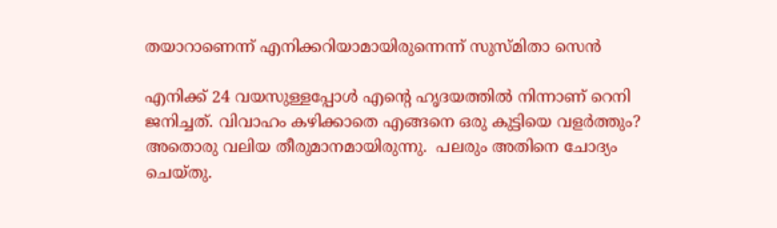തയാറാണെന്ന് എനിക്കറിയാമായിരുന്നെന്ന് സുസ്മിതാ സെൻ‌

എനിക്ക് 24 വയസുള്ളപ്പോള്‍ എന്‍റെ ഹൃദയത്തില്‍ നിന്നാണ് റെനി ജനിച്ചത്. വിവാഹം കഴിക്കാതെ എങ്ങനെ ഒരു കുട്ടിയെ വളര്‍ത്തും? അതൊരു വലിയ തീരുമാനമായിരുന്നു.  പലരും അതിനെ ചോദ്യം ചെയ്തു.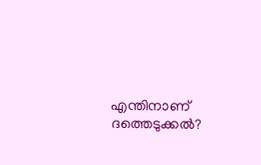എന്തിനാണ് ദത്തെടുക്കല്‍?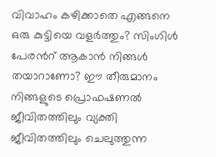വിവാഹം കഴിക്കാതെ എങ്ങനെ ഒരു കുട്ടിയെ വളര്‍ത്തും? സിംഗിള്‍ പേരന്‍റ് ആകാന്‍ നിങ്ങള്‍ തയാറാണോ? ഈ തീരുമാനം നിങ്ങളുടെ പ്രൊഫഷണല്‍ ജീവിതത്തിലും വ്യക്തി ജീവിതത്തിലും ചെലുത്തുന്ന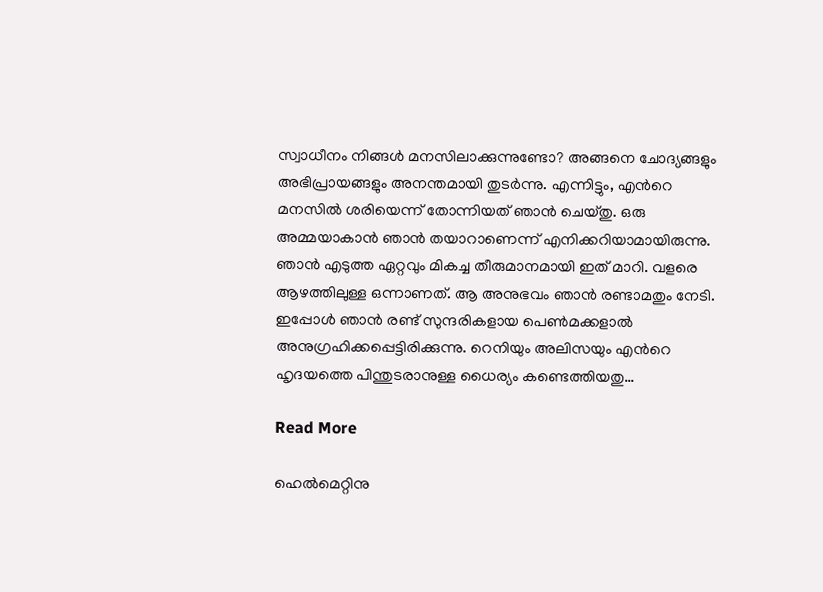സ്വാധീനം നിങ്ങള്‍ മനസിലാക്കുന്നുണ്ടോ? അങ്ങനെ ചോദ്യങ്ങളും അഭിപ്രായങ്ങളും അനന്തമായി തുടര്‍ന്നു. എന്നിട്ടും, എന്‍റെ മനസില്‍ ശരിയെന്ന് തോന്നിയത് ഞാന്‍ ചെയ്തു. ഒരു അമ്മയാകാന്‍ ഞാന്‍ തയാറാണെന്ന് എനിക്കറിയാമായിരുന്നു. ഞാന്‍ എടുത്ത ഏറ്റവും മികച്ച തീരുമാനമായി ഇത് മാറി. വളരെ ആഴത്തിലുള്ള ഒന്നാണത്. ആ അനുഭവം ഞാന്‍ രണ്ടാമതും നേടി. ഇപ്പോള്‍ ഞാന്‍ രണ്ട് സുന്ദരികളായ പെണ്‍മക്കളാല്‍ അനുഗ്രഹിക്കപ്പെട്ടിരിക്കുന്നു. റെനിയും അലിസയും എന്‍റെ ഹൃദയത്തെ പിന്തുടരാനുള്ള ധൈര്യം കണ്ടെത്തിയതു…

Read More

ഹെൽമെറ്റിനു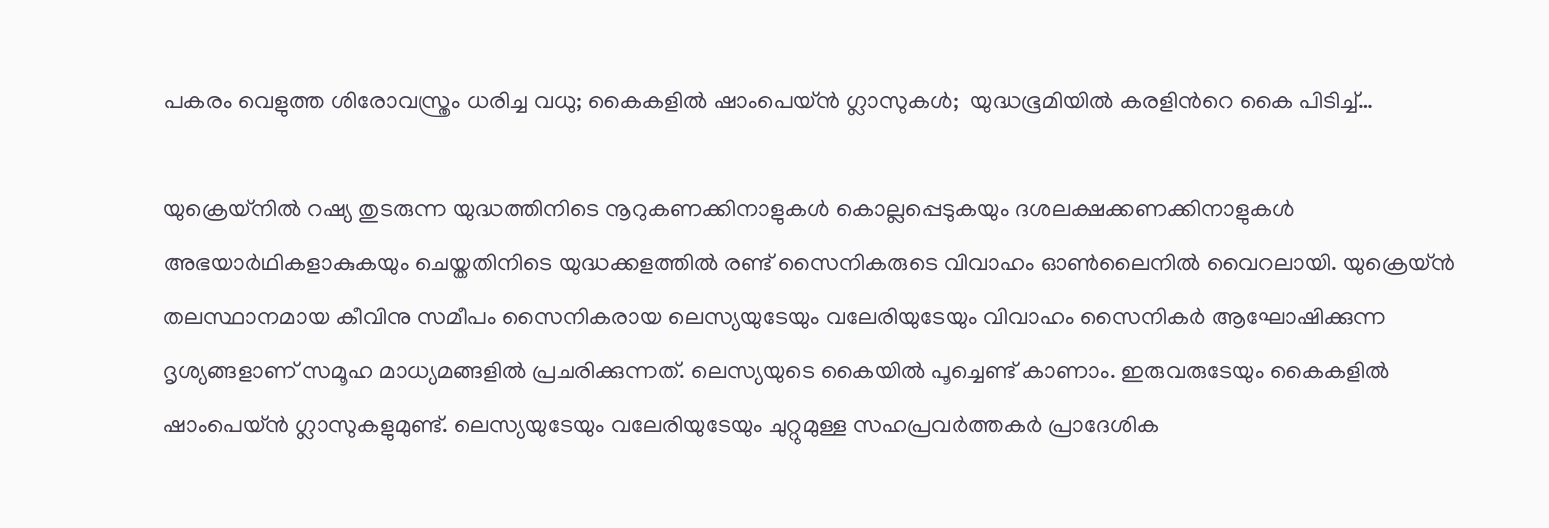പകരം വെളുത്ത ശിരോവസ്ത്രം ധരിച്ച വധു; കൈകളിൽ ഷാംപെയ്ൻ ഗ്ലാസുകള്‍;  യുദ്ധഭൂമിയിൽ കരളിന്‍റെ കൈ പിടിച്ച്…

യുക്രെയ്നിൽ റഷ്യ തുടരുന്ന യുദ്ധത്തിനിടെ നൂറുകണക്കിനാളുകൾ കൊല്ലപ്പെടുകയും ദശലക്ഷക്കണക്കിനാളുകൾ അഭയാർഥികളാകുകയും ചെയ്തതിനിടെ യുദ്ധക്കളത്തിൽ രണ്ട് സൈനികരുടെ വിവാഹം ഓണ്‍ലൈനിൽ വൈറലായി. യുക്രെയ്ൻ തലസ്ഥാനമായ കീവിനു സമീപം സൈനികരായ ലെസ്യയുടേയും വലേരിയുടേയും വിവാഹം സൈനികർ ആഘോഷിക്കുന്ന ദൃശ്യങ്ങളാണ് സമൂഹ മാധ്യമങ്ങളിൽ പ്രചരിക്കുന്നത്. ലെസ്യയുടെ കൈയിൽ പൂച്ചെണ്ട് കാണാം. ഇരുവരുടേയും കൈകളിൽ ഷാംപെയ്ൻ ഗ്ലാസുകളുമുണ്ട്. ലെസ്യയുടേയും വലേരിയുടേയും ചുറ്റുമുള്ള സഹപ്രവർത്തകർ പ്രാദേശിക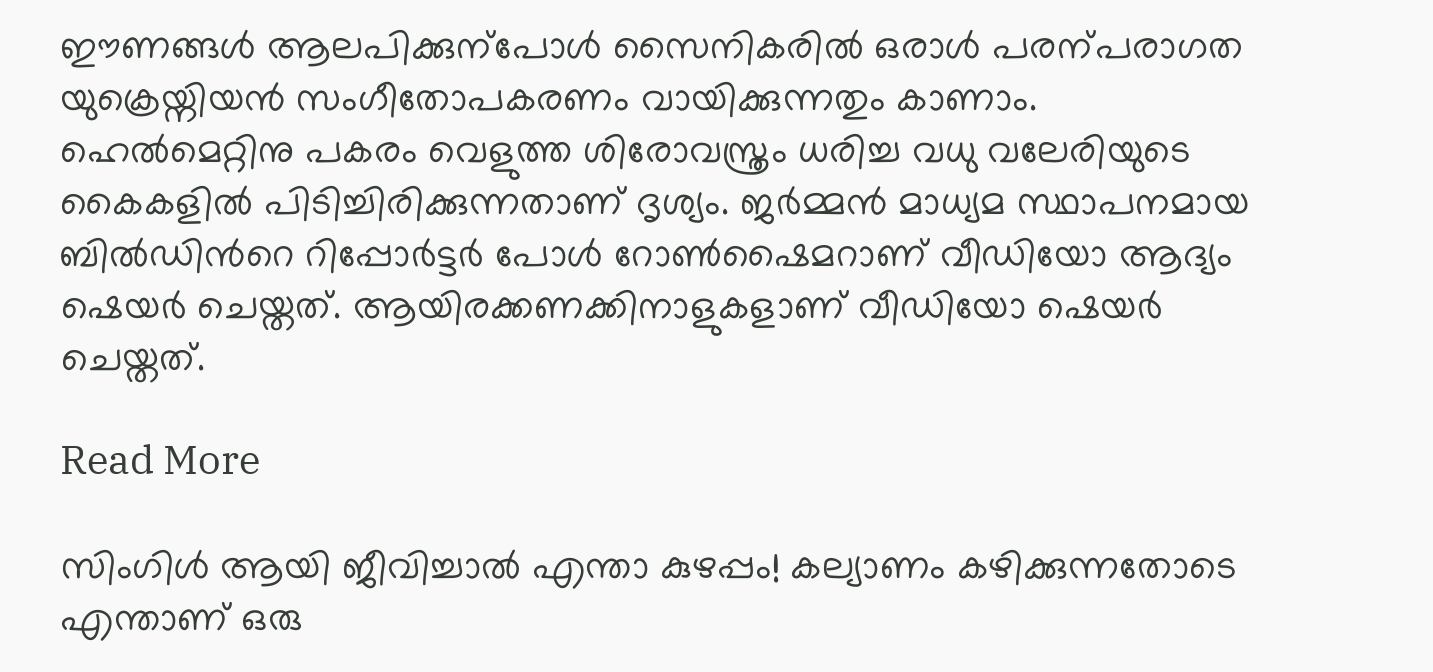ഈണങ്ങൾ ആലപിക്കുന്പോൾ സൈനികരിൽ ഒരാൾ പരന്പരാഗത യുക്രെയ്നിയൻ സംഗീതോപകരണം വായിക്കുന്നതും കാണാം. ഹെൽമെറ്റിനു പകരം വെളുത്ത ശിരോവസ്ത്രം ധരിച്ച വധു വലേരിയുടെ കൈകളിൽ പിടിച്ചിരിക്കുന്നതാണ് ദൃശ്യം. ജർമ്മൻ മാധ്യമ സ്ഥാപനമായ ബിൽഡിന്‍റെ റിപ്പോർട്ടർ പോൾ റോണ്‍ഷൈമറാണ് വീഡിയോ ആദ്യം ഷെയർ ചെയ്തത്. ആയിരക്കണക്കിനാളുകളാണ് വീഡിയോ ഷെയർ ചെയ്തത്.

Read More

സിംഗിൾ ആയി ജീവിച്ചാൽ എന്താ കുഴപ്പം! കല്യാണം കഴിക്കുന്നതോടെ എന്താണ് ഒരു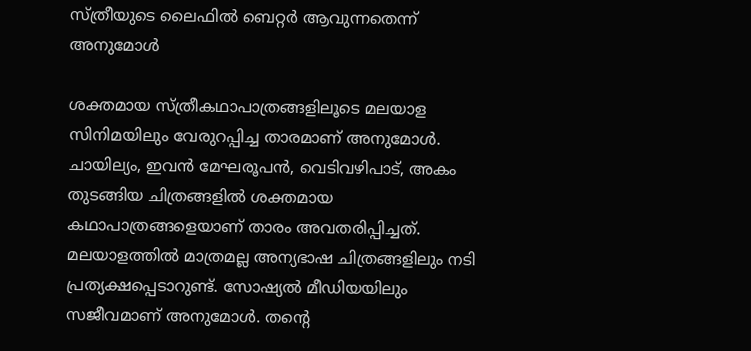സ്ത്രീയുടെ ലൈഫില്‍ ബെറ്റര്‍ ആവുന്നതെന്ന്  അനുമോള്‍

ശക്തമായ സ്ത്രീകഥാപാത്രങ്ങളിലൂടെ മലയാള സിനിമയിലും വേരുറപ്പിച്ച താരമാണ് അനുമോള്‍. ചായില്യം, ഇവന്‍ മേഘരൂപന്‍, വെടിവഴിപാട്, അകം തുടങ്ങിയ ചിത്രങ്ങളിൽ ശക്തമായ കഥാപാത്രങ്ങളെയാണ് താരം അവതരിപ്പിച്ചത്. മലയാളത്തില്‍ മാത്രമല്ല അന്യഭാഷ ചിത്രങ്ങളിലും നടി പ്രത്യക്ഷപ്പെടാറുണ്ട്. സോഷ്യല്‍ മീഡിയയിലും സജീവമാണ് അനുമോള്‍. തന്‍റെ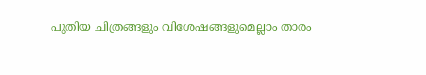പുതിയ ചിത്രങ്ങളും വിശേഷങ്ങളുമെല്ലാം താരം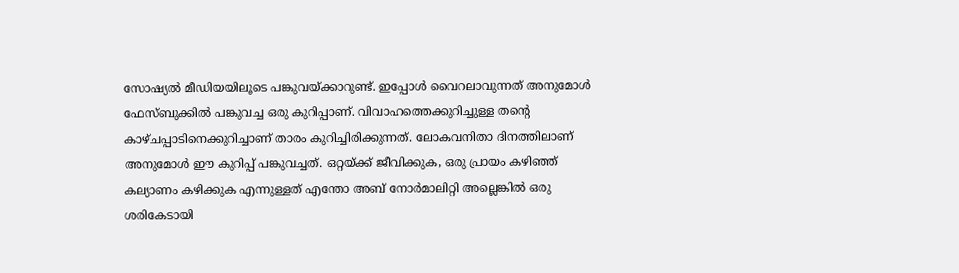സോഷ്യല്‍ മീഡിയയിലൂടെ പങ്കുവയ്ക്കാറുണ്ട്. ഇപ്പോൾ വൈറലാവുന്നത് അനുമോള്‍ ഫേസ്ബുക്കിൽ പങ്കുവച്ച ഒരു കുറിപ്പാണ്. വിവാഹത്തെക്കുറിച്ചുള്ള തന്‍റെ കാഴ്ചപ്പാടിനെക്കുറിച്ചാണ് താരം കുറിച്ചിരിക്കുന്നത്. ലോകവനിതാ ദിനത്തിലാണ് അനുമോള്‍ ഈ കുറിപ്പ് പങ്കുവച്ചത്. ഒറ്റയ്ക്ക് ജീവിക്കുക, ഒരു പ്രായം കഴിഞ്ഞ് കല്യാണം കഴിക്കുക എന്നുള്ളത് എന്തോ അബ് നോര്‍മാലിറ്റി അല്ലെങ്കില്‍ ഒരു ശരികേടായി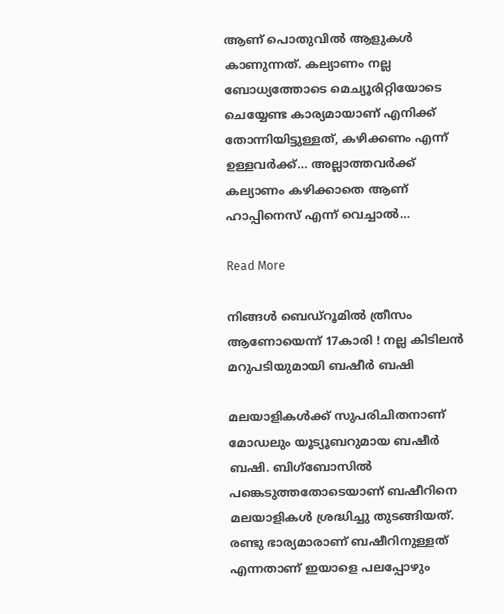ആണ് പൊതുവില്‍ ആളുകള്‍ കാണുന്നത്. കല്യാണം നല്ല ബോധ്യത്തോടെ മെച്യൂരിറ്റിയോടെ ചെയ്യേണ്ട കാര്യമായാണ് എനിക്ക് തോന്നിയിട്ടുള്ളത്, കഴിക്കണം എന്ന് ഉള്ളവര്‍ക്ക്… അല്ലാത്തവര്‍ക്ക് കല്യാണം കഴിക്കാതെ ആണ് ഹാപ്പിനെസ് എന്ന് വെച്ചാല്‍…

Read More

നിങ്ങള്‍ ബെഡ്‌റൂമില്‍ ത്രീസം ആണോയെന്ന് 17കാരി ! നല്ല കിടിലന്‍ മറുപടിയുമായി ബഷീര്‍ ബഷി

മലയാളികള്‍ക്ക് സുപരിചിതനാണ് മോഡലും യൂട്യൂബറുമായ ബഷീര്‍ ബഷി. ബിഗ്‌ബോസില്‍ പങ്കെടുത്തതോടെയാണ് ബഷീറിനെ മലയാളികള്‍ ശ്രദ്ധിച്ചു തുടങ്ങിയത്. രണ്ടു ഭാര്യമാരാണ് ബഷീറിനുള്ളത് എന്നതാണ് ഇയാളെ പലപ്പോഴും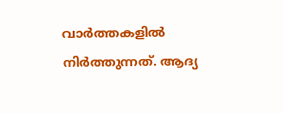വാര്‍ത്തകളില്‍ നിര്‍ത്തുന്നത്. ആദ്യ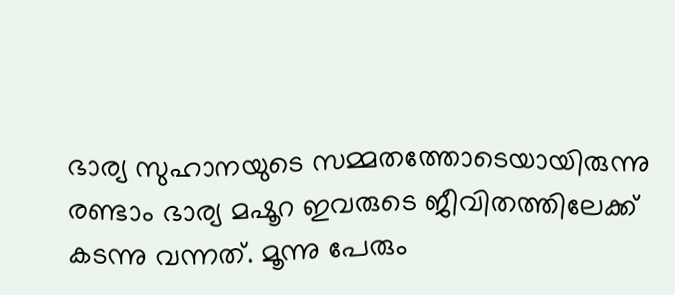ഭാര്യ സുഹാനയുടെ സമ്മതത്തോടെയായിരുന്നു രണ്ടാം ഭാര്യ മഷൂറ ഇവരുടെ ജീവിതത്തിലേക്ക് കടന്നു വന്നത്. മൂന്നു പേരും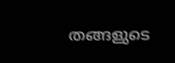തങ്ങളുടെ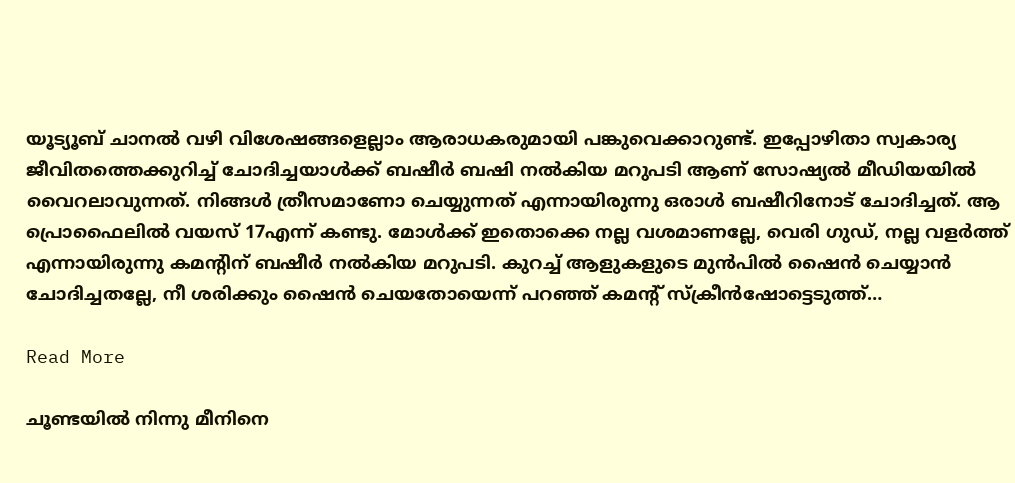യൂട്യൂബ് ചാനല്‍ വഴി വിശേഷങ്ങളെല്ലാം ആരാധകരുമായി പങ്കുവെക്കാറുണ്ട്. ഇപ്പോഴിതാ സ്വകാര്യ ജീവിതത്തെക്കുറിച്ച് ചോദിച്ചയാള്‍ക്ക് ബഷീര്‍ ബഷി നല്‍കിയ മറുപടി ആണ് സോഷ്യല്‍ മീഡിയയില്‍ വൈറലാവുന്നത്. നിങ്ങള്‍ ത്രീസമാണോ ചെയ്യുന്നത് എന്നായിരുന്നു ഒരാള്‍ ബഷീറിനോട് ചോദിച്ചത്. ആ പ്രൊഫൈലില്‍ വയസ് 17എന്ന് കണ്ടു. മോള്‍ക്ക് ഇതൊക്കെ നല്ല വശമാണല്ലേ, വെരി ഗുഡ്, നല്ല വളര്‍ത്ത് എന്നായിരുന്നു കമന്റിന് ബഷീര്‍ നല്‍കിയ മറുപടി. കുറച്ച് ആളുകളുടെ മുന്‍പില്‍ ഷൈന്‍ ചെയ്യാന്‍ ചോദിച്ചതല്ലേ, നീ ശരിക്കും ഷൈന്‍ ചെയതോയെന്ന് പറഞ്ഞ് കമന്റ് സ്‌ക്രീന്‍ഷോട്ടെടുത്ത്…

Read More

ചൂണ്ടയില്‍ നിന്നു മീനിനെ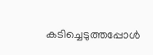കടിച്ചെടുത്തപ്പോള്‍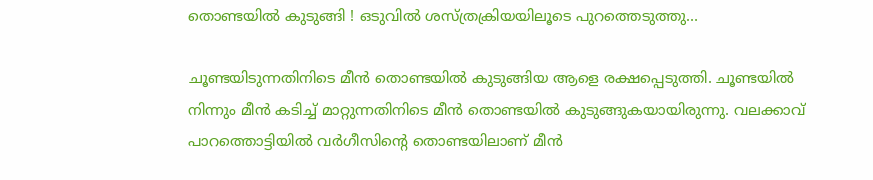തൊണ്ടയില്‍ കുടുങ്ങി ! ഒടുവില്‍ ശസ്ത്രക്രിയയിലൂടെ പുറത്തെടുത്തു…

ചൂണ്ടയിടുന്നതിനിടെ മീന്‍ തൊണ്ടയില്‍ കുടുങ്ങിയ ആളെ രക്ഷപ്പെടുത്തി. ചൂണ്ടയില്‍ നിന്നും മീന്‍ കടിച്ച് മാറ്റുന്നതിനിടെ മീന്‍ തൊണ്ടയില്‍ കുടുങ്ങുകയായിരുന്നു. വലക്കാവ് പാറത്തൊട്ടിയില്‍ വര്‍ഗീസിന്റെ തൊണ്ടയിലാണ് മീന്‍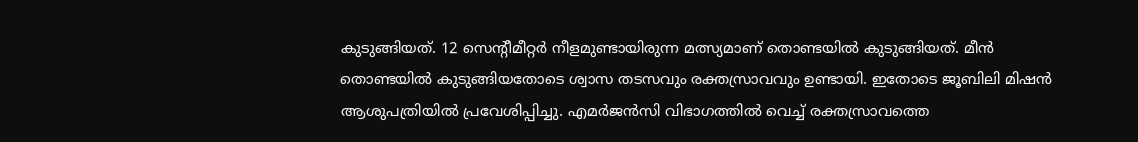കുടുങ്ങിയത്. 12 സെന്റീമീറ്റര്‍ നീളമുണ്ടായിരുന്ന മത്സ്യമാണ് തൊണ്ടയില്‍ കുടുങ്ങിയത്. മീന്‍ തൊണ്ടയില്‍ കുടുങ്ങിയതോടെ ശ്വാസ തടസവും രക്തസ്രാവവും ഉണ്ടായി. ഇതോടെ ജൂബിലി മിഷന്‍ ആശുപത്രിയില്‍ പ്രവേശിപ്പിച്ചു. എമര്‍ജന്‍സി വിഭാഗത്തില്‍ വെച്ച് രക്തസ്രാവത്തെ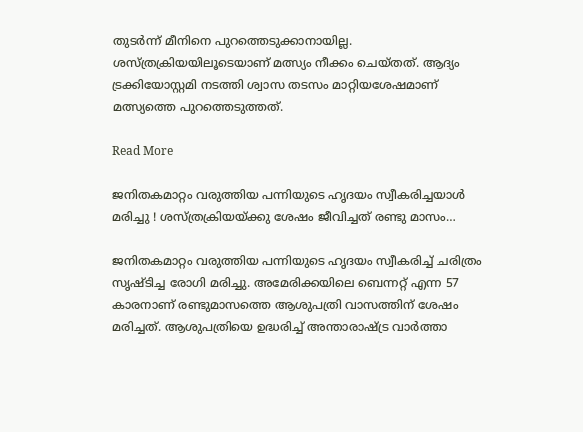തുടര്‍ന്ന് മീനിനെ പുറത്തെടുക്കാനായില്ല. ശസ്ത്രക്രിയയിലൂടെയാണ് മത്സ്യം നീക്കം ചെയ്തത്. ആദ്യം ട്രക്കിയോസ്റ്റമി നടത്തി ശ്വാസ തടസം മാറ്റിയശേഷമാണ് മത്സ്യത്തെ പുറത്തെടുത്തത്.

Read More

ജനിതകമാറ്റം വരുത്തിയ പന്നിയുടെ ഹൃദയം സ്വീകരിച്ചയാള്‍ മരിച്ചു ! ശസ്ത്രക്രിയയ്ക്കു ശേഷം ജീവിച്ചത് രണ്ടു മാസം…

ജനിതകമാറ്റം വരുത്തിയ പന്നിയുടെ ഹൃദയം സ്വീകരിച്ച് ചരിത്രം സൃഷ്ടിച്ച രോഗി മരിച്ചു. അമേരിക്കയിലെ ബെന്നറ്റ് എന്ന 57 കാരനാണ് രണ്ടുമാസത്തെ ആശുപത്രി വാസത്തിന് ശേഷം മരിച്ചത്. ആശുപത്രിയെ ഉദ്ധരിച്ച് അന്താരാഷ്ട്ര വാര്‍ത്താ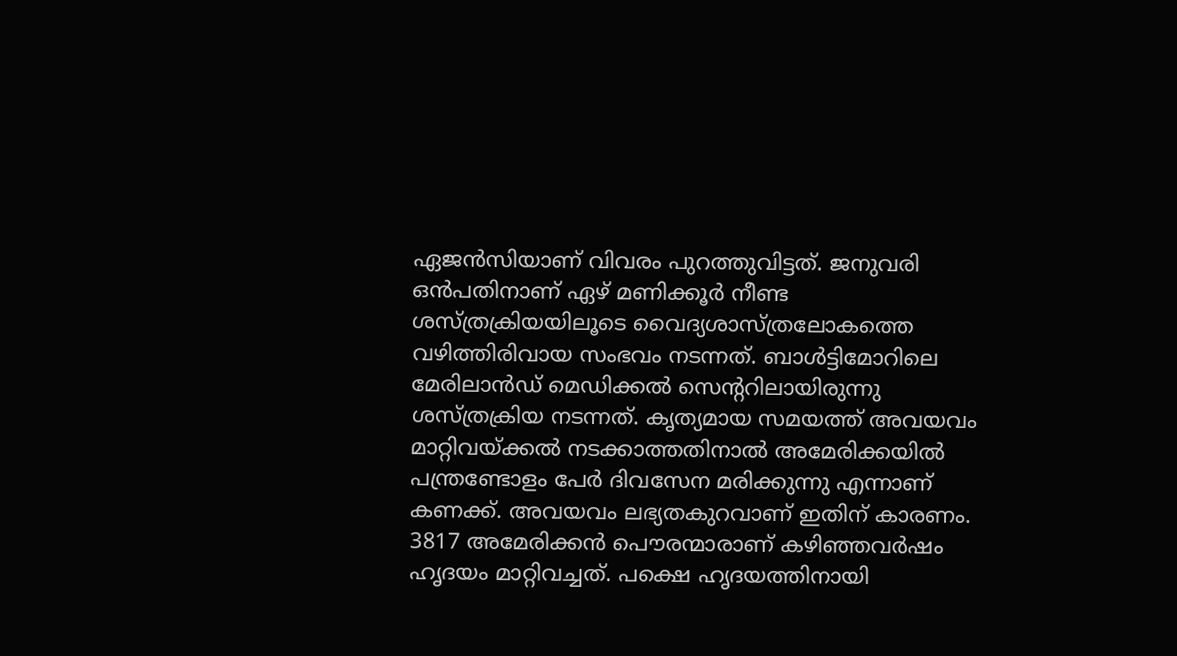ഏജന്‍സിയാണ് വിവരം പുറത്തുവിട്ടത്. ജനുവരി ഒന്‍പതിനാണ് ഏഴ് മണിക്കൂര്‍ നീണ്ട ശസ്ത്രക്രിയയിലൂടെ വൈദ്യശാസ്ത്രലോകത്തെ വഴിത്തിരിവായ സംഭവം നടന്നത്. ബാള്‍ട്ടിമോറിലെ മേരിലാന്‍ഡ് മെഡിക്കല്‍ സെന്ററിലായിരുന്നു ശസ്ത്രക്രിയ നടന്നത്. കൃത്യമായ സമയത്ത് അവയവം മാറ്റിവയ്ക്കല്‍ നടക്കാത്തതിനാല്‍ അമേരിക്കയില്‍ പന്ത്രണ്ടോളം പേര്‍ ദിവസേന മരിക്കുന്നു എന്നാണ് കണക്ക്. അവയവം ലഭ്യതകുറവാണ് ഇതിന് കാരണം. 3817 അമേരിക്കന്‍ പൌരന്മാരാണ് കഴിഞ്ഞവര്‍ഷം ഹൃദയം മാറ്റിവച്ചത്. പക്ഷെ ഹൃദയത്തിനായി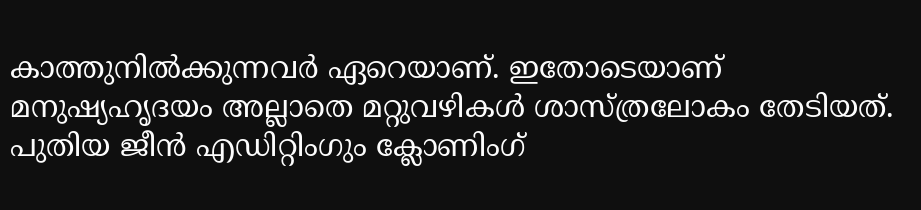കാത്തുനില്‍ക്കുന്നവര്‍ ഏറെയാണ്. ഇതോടെയാണ് മനുഷ്യഹൃദയം അല്ലാതെ മറ്റുവഴികള്‍ ശാസ്ത്രലോകം തേടിയത്. പുതിയ ജീന്‍ എഡിറ്റിംഗും ക്ലോണിംഗ്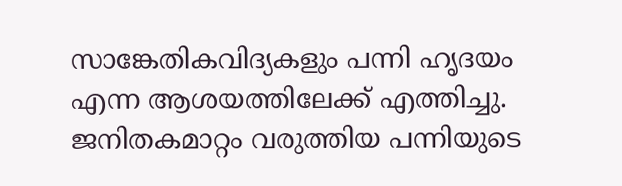സാങ്കേതികവിദ്യകളും പന്നി ഹൃദയം എന്ന ആശയത്തിലേക്ക് എത്തിച്ചു. ജനിതകമാറ്റം വരുത്തിയ പന്നിയുടെ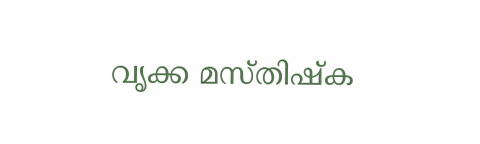വൃക്ക മസ്തിഷ്‌ക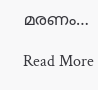മരണം…

Read More